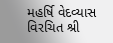મહર્ષિ વેદવ્યાસ વિરચિત શ્રી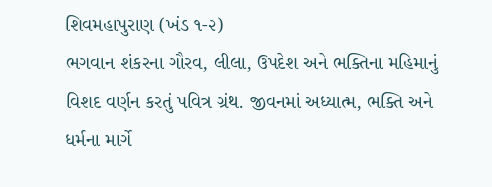શિવમહાપુરાણ (ખંડ ૧-૨)
ભગવાન શંકરના ગૌરવ, લીલા, ઉપદેશ અને ભક્તિના મહિમાનું વિશદ વર્ણન કરતું પવિત્ર ગ્રંથ. જીવનમાં અધ્યાત્મ, ભક્તિ અને ધર્મના માર્ગે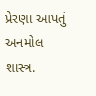પ્રેરણા આપતું અનમોલ શાસ્ત્ર.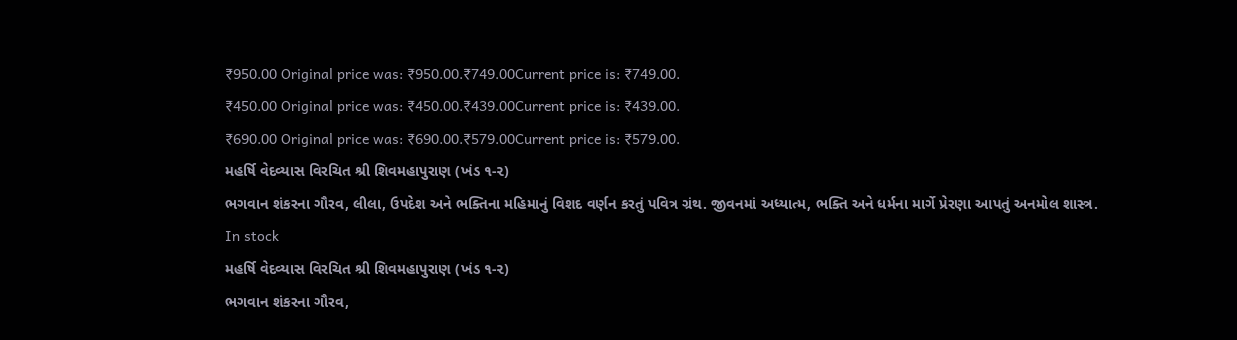₹950.00 Original price was: ₹950.00.₹749.00Current price is: ₹749.00.
₹450.00 Original price was: ₹450.00.₹439.00Current price is: ₹439.00.
₹690.00 Original price was: ₹690.00.₹579.00Current price is: ₹579.00.
મહર્ષિ વેદવ્યાસ વિરચિત શ્રી શિવમહાપુરાણ (ખંડ ૧-૨)
ભગવાન શંકરના ગૌરવ, લીલા, ઉપદેશ અને ભક્તિના મહિમાનું વિશદ વર્ણન કરતું પવિત્ર ગ્રંથ. જીવનમાં અધ્યાત્મ, ભક્તિ અને ધર્મના માર્ગે પ્રેરણા આપતું અનમોલ શાસ્ત્ર.
In stock
મહર્ષિ વેદવ્યાસ વિરચિત શ્રી શિવમહાપુરાણ (ખંડ ૧-૨)
ભગવાન શંકરના ગૌરવ,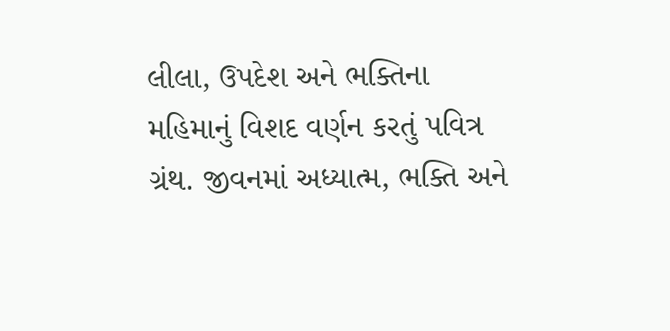લીલા, ઉપદેશ અને ભક્તિના મહિમાનું વિશદ વર્ણન કરતું પવિત્ર ગ્રંથ. જીવનમાં અધ્યાત્મ, ભક્તિ અને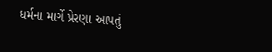ધર્મના માર્ગે પ્રેરણા આપતું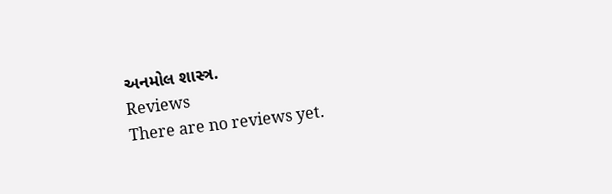અનમોલ શાસ્ત્ર.
Reviews
There are no reviews yet.